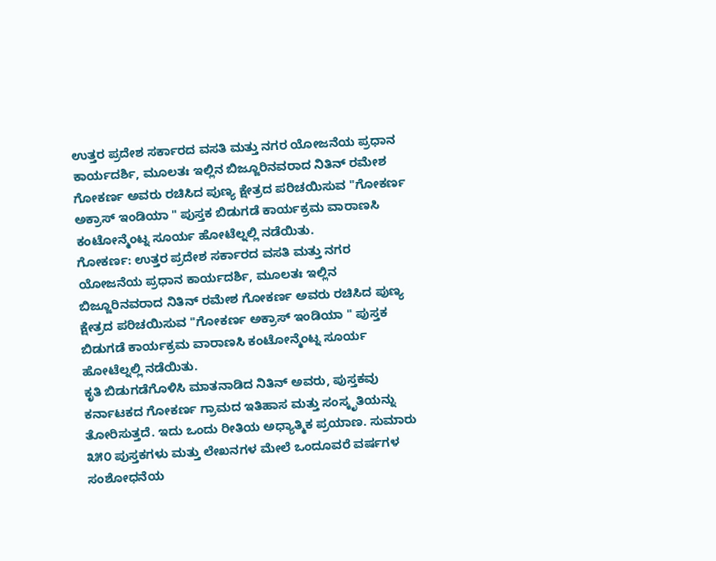ಉತ್ತರ ಪ್ರದೇಶ ಸರ್ಕಾರದ ವಸತಿ ಮತ್ತು ನಗರ ಯೋಜನೆಯ ಪ್ರಧಾನ ಕಾರ್ಯದರ್ಶಿ, ಮೂಲತಃ ಇಲ್ಲಿನ ಬಿಜ್ಜೂರಿನವರಾದ ನಿತಿನ್ ರಮೇಶ ಗೋಕರ್ಣ ಅವರು ರಚಿಸಿದ ಪುಣ್ಯ ಕ್ಷೇತ್ರದ ಪರಿಚಯಿಸುವ "ಗೋಕರ್ಣ ಅಕ್ರಾಸ್ ಇಂಡಿಯಾ " ಪುಸ್ತಕ ಬಿಡುಗಡೆ ಕಾರ್ಯಕ್ರಮ ವಾರಾಣಸಿ ಕಂಟೋನ್ಮೆಂಟ್ನ ಸೂರ್ಯ ಹೋಟೆಲ್ನಲ್ಲಿ ನಡೆಯಿತು.
ಗೋಕರ್ಣ: ಉತ್ತರ ಪ್ರದೇಶ ಸರ್ಕಾರದ ವಸತಿ ಮತ್ತು ನಗರ ಯೋಜನೆಯ ಪ್ರಧಾನ ಕಾರ್ಯದರ್ಶಿ, ಮೂಲತಃ ಇಲ್ಲಿನ ಬಿಜ್ಜೂರಿನವರಾದ ನಿತಿನ್ ರಮೇಶ ಗೋಕರ್ಣ ಅವರು ರಚಿಸಿದ ಪುಣ್ಯ ಕ್ಷೇತ್ರದ ಪರಿಚಯಿಸುವ "ಗೋಕರ್ಣ ಅಕ್ರಾಸ್ ಇಂಡಿಯಾ " ಪುಸ್ತಕ ಬಿಡುಗಡೆ ಕಾರ್ಯಕ್ರಮ ವಾರಾಣಸಿ ಕಂಟೋನ್ಮೆಂಟ್ನ ಸೂರ್ಯ ಹೋಟೆಲ್ನಲ್ಲಿ ನಡೆಯಿತು.
ಕೃತಿ ಬಿಡುಗಡೆಗೊಳಿಸಿ ಮಾತನಾಡಿದ ನಿತಿನ್ ಅವರು, ಪುಸ್ತಕವು ಕರ್ನಾಟಕದ ಗೋಕರ್ಣ ಗ್ರಾಮದ ಇತಿಹಾಸ ಮತ್ತು ಸಂಸ್ಕೃತಿಯನ್ನು ತೋರಿಸುತ್ತದೆ. ಇದು ಒಂದು ರೀತಿಯ ಅಧ್ಯಾತ್ಮಿಕ ಪ್ರಯಾಣ. ಸುಮಾರು ೩೫೦ ಪುಸ್ತಕಗಳು ಮತ್ತು ಲೇಖನಗಳ ಮೇಲೆ ಒಂದೂವರೆ ವರ್ಷಗಳ ಸಂಶೋಧನೆಯ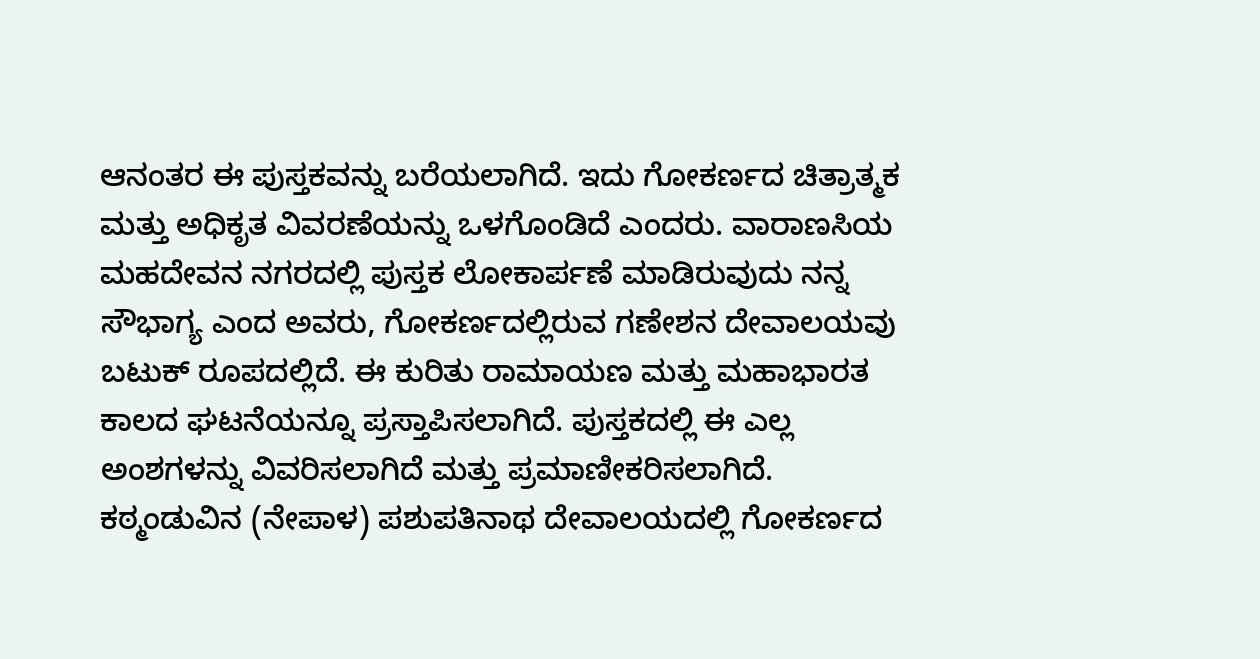ಆನಂತರ ಈ ಪುಸ್ತಕವನ್ನು ಬರೆಯಲಾಗಿದೆ. ಇದು ಗೋಕರ್ಣದ ಚಿತ್ರಾತ್ಮಕ ಮತ್ತು ಅಧಿಕೃತ ವಿವರಣೆಯನ್ನು ಒಳಗೊಂಡಿದೆ ಎಂದರು. ವಾರಾಣಸಿಯ ಮಹದೇವನ ನಗರದಲ್ಲಿ ಪುಸ್ತಕ ಲೋಕಾರ್ಪಣೆ ಮಾಡಿರುವುದು ನನ್ನ ಸೌಭಾಗ್ಯ ಎಂದ ಅವರು, ಗೋಕರ್ಣದಲ್ಲಿರುವ ಗಣೇಶನ ದೇವಾಲಯವು ಬಟುಕ್ ರೂಪದಲ್ಲಿದೆ. ಈ ಕುರಿತು ರಾಮಾಯಣ ಮತ್ತು ಮಹಾಭಾರತ ಕಾಲದ ಘಟನೆಯನ್ನೂ ಪ್ರಸ್ತಾಪಿಸಲಾಗಿದೆ. ಪುಸ್ತಕದಲ್ಲಿ ಈ ಎಲ್ಲ ಅಂಶಗಳನ್ನು ವಿವರಿಸಲಾಗಿದೆ ಮತ್ತು ಪ್ರಮಾಣೀಕರಿಸಲಾಗಿದೆ. ಕಠ್ಮಂಡುವಿನ (ನೇಪಾಳ) ಪಶುಪತಿನಾಥ ದೇವಾಲಯದಲ್ಲಿ ಗೋಕರ್ಣದ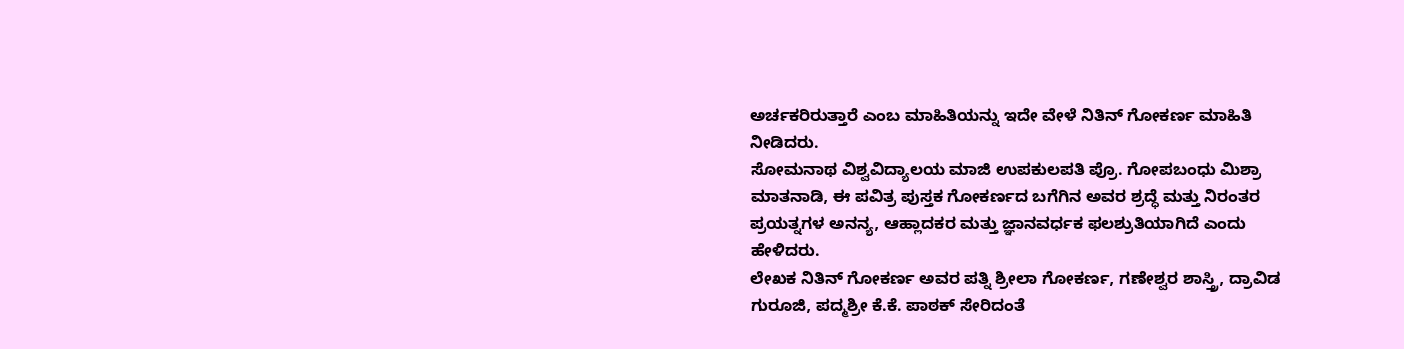ಅರ್ಚಕರಿರುತ್ತಾರೆ ಎಂಬ ಮಾಹಿತಿಯನ್ನು ಇದೇ ವೇಳೆ ನಿತಿನ್ ಗೋಕರ್ಣ ಮಾಹಿತಿ ನೀಡಿದರು.
ಸೋಮನಾಥ ವಿಶ್ವವಿದ್ಯಾಲಯ ಮಾಜಿ ಉಪಕುಲಪತಿ ಪ್ರೊ. ಗೋಪಬಂಧು ಮಿಶ್ರಾ ಮಾತನಾಡಿ, ಈ ಪವಿತ್ರ ಪುಸ್ತಕ ಗೋಕರ್ಣದ ಬಗೆಗಿನ ಅವರ ಶ್ರದ್ಧೆ ಮತ್ತು ನಿರಂತರ ಪ್ರಯತ್ನಗಳ ಅನನ್ಯ, ಆಹ್ಲಾದಕರ ಮತ್ತು ಜ್ಞಾನವರ್ಧಕ ಫಲಶ್ರುತಿಯಾಗಿದೆ ಎಂದು ಹೇಳಿದರು.
ಲೇಖಕ ನಿತಿನ್ ಗೋಕರ್ಣ ಅವರ ಪತ್ನಿ ಶ್ರೀಲಾ ಗೋಕರ್ಣ, ಗಣೇಶ್ವರ ಶಾಸ್ತ್ರಿ, ದ್ರಾವಿಡ ಗುರೂಜಿ, ಪದ್ಮಶ್ರೀ ಕೆ.ಕೆ. ಪಾಠಕ್ ಸೇರಿದಂತೆ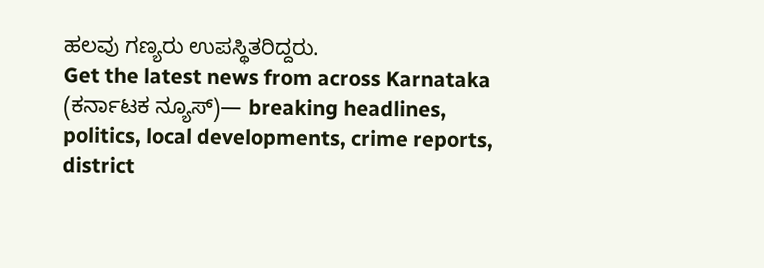ಹಲವು ಗಣ್ಯರು ಉಪಸ್ಥಿತರಿದ್ದರು.
Get the latest news from across Karnataka (ಕರ್ನಾಟಕ ನ್ಯೂಸ್)— breaking headlines, politics, local developments, crime reports, district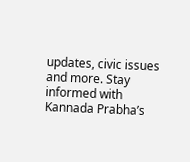updates, civic issues and more. Stay informed with Kannada Prabha’s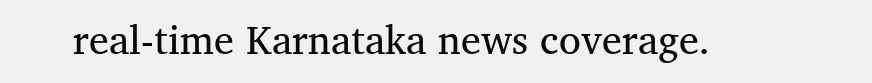real‑time Karnataka news coverage.